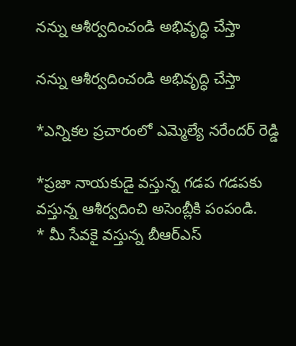నన్ను ఆశీర్వదించండి అభివృద్ధి చేస్తా

నన్ను ఆశీర్వదించండి అభివృద్ధి చేస్తా

*ఎన్నికల ప్రచారంలో ఎమ్మెల్యే నరేందర్ రెడ్డి

*ప్రజా నాయకుడై వస్తున్న గడప గడపకు వస్తున్న ఆశీర్వదించి అసెంబ్లీకి పంపండి.
* మీ సేవకై వస్తున్న బీఆర్ఎస్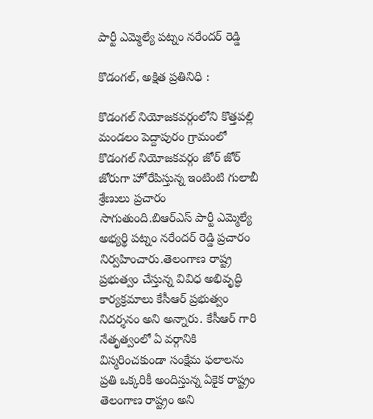పార్టీ ఎమ్మెల్యే పట్నం నరేందర్ రెడ్డి

కొడంగల్, అక్షిత ప్రతినిధి :

కొడంగల్ నియోజకవర్గంలోని కొత్తపల్లి మండలం పెద్దాపురం గ్రామంలో కొడంగల్ నియోజకవర్గం జోర్ జోర్ జోరుగా హోరేపిస్తున్న ఇంటింటి గులాబీ శ్రేణులు ప్రచారం సాగుతుంది.బిఆర్ఎస్ పార్టీ ఎమ్మెల్యే అభ్యర్థి పట్నం నరేందర్ రెడ్డి ప్రచారం నిర్వహించారు.తెలంగాణ రాష్ట్ర ప్రభుత్వం చేస్తున్న వివిధ అభివృద్ధి కార్యక్రమాలు కేసీఆర్ ప్రభుత్వం నిదర్శనం అని అన్నారు. కేసీఆర్ గారి నేతృత్వంలో ఏ వర్గానికి విస్మరించకుండా సంక్షేమ ఫలాలను ప్రతి ఒక్కరికీ అందిస్తున్న ఏకైక రాష్ట్రం తెలంగాణ రాష్ట్రం అని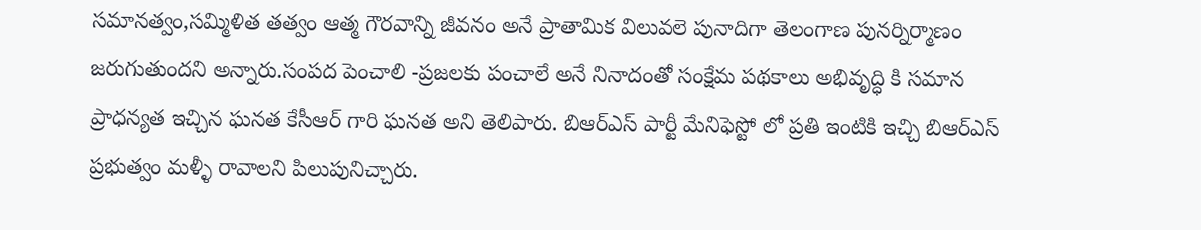సమానత్వం,సమ్మిళిత తత్వం ఆత్మ గౌరవాన్ని జీవనం అనే ప్రాతామిక విలువలె పునాదిగా తెలంగాణ పునర్నిర్మాణం జరుగుతుందని అన్నారు.సంపద పెంచాలి -ప్రజలకు పంచాలే అనే నినాదంతో సంక్షేమ పథకాలు అభివృద్ధి కి సమాన ప్రాధన్యత ఇచ్చిన ఘనత కేసీఆర్ గారి ఘనత అని తెలిపారు. బిఆర్ఎస్ పార్టీ మేనిఫెస్టో లో ప్రతి ఇంటికి ఇచ్చి బిఆర్ఎస్ ప్రభుత్వం మళ్ళీ రావాలని పిలుపునిచ్చారు.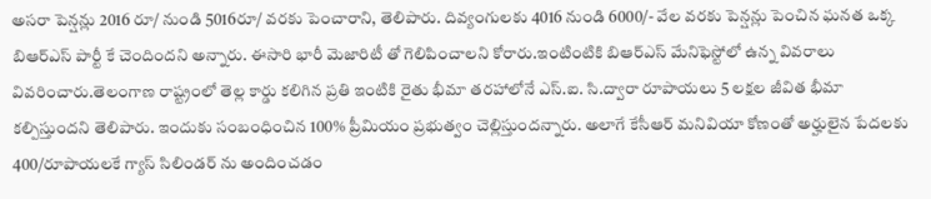అసరా పెన్షన్లు 2016 రూ/ నుండి 5016రూ/ వరకు పెంచారాని, తెలిపారు. దివ్యంగులకు 4016 నుండి 6000/- వేల వరకు పెన్షన్లు పెంచిన ఘనత ఒక్క బిఆర్ఎస్ పార్టీ కే చెందిందని అన్నారు. ఈసారి భారీ మెజారిటీ తో గెలిపించాలని కోరారు.ఇంటింటికి బిఆర్ఎస్ మేనిఫెస్టోలో ఉన్న వివరాలు వివరించారు.తెలంగాణ రాష్ట్రంలో తెల్ల కార్డు కలిగిన ప్రతి ఇంటికి రైతు భీమా తరహాలోనే ఎస్.ఐ. సి.ద్వారా రూపాయలు 5 లక్షల జీవిత భీమా కల్పిస్తుందని తెలిపారు. ఇందుకు సంబంధించిన 100% ప్రీమియం ప్రభుత్వం చెల్లిస్తుందన్నారు. అలాగే కేసీఆర్ మనివియా కోణంతో అర్హులైన పేదలకు 400/రూపాయలకే గ్యాస్ సిలిండర్ ను అందించడం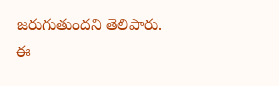జరుగుతుందని తెలిపారు.
ఈ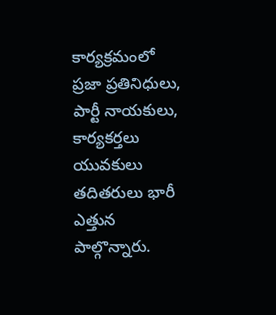కార్యక్రమంలో ప్రజా ప్రతినిధులు, పార్టీ నాయకులు, కార్యకర్తలు యువకులు తదితరులు భారీ ఎత్తున పాల్గొన్నారు.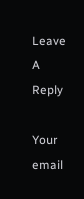Leave A Reply

Your email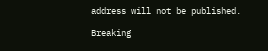address will not be published.

Breaking